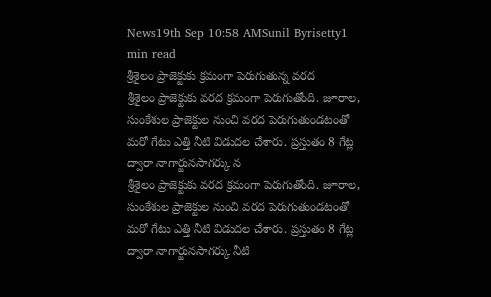News19th Sep 10:58 AMSunil Byrisetty1 min read
శ్రీశైలం ప్రాజెక్టుకు క్రమంగా పెరుగుతున్న వరద
శ్రీశైలం ప్రాజెక్టుకు వరద క్రమంగా పెరుగుతోంది. జూరాల, సుంకేశుల ప్రాజెక్టుల నుంచి వరద పెరుగుతుండటంతో మరో గేటు ఎత్తి నీటి విడుదల చేశారు. ప్రస్తుతం 8 గేట్ల ద్వారా నాగార్జునసాగర్కు న
శ్రీశైలం ప్రాజెక్టుకు వరద క్రమంగా పెరుగుతోంది. జూరాల, సుంకేశుల ప్రాజెక్టుల నుంచి వరద పెరుగుతుండటంతో మరో గేటు ఎత్తి నీటి విడుదల చేశారు. ప్రస్తుతం 8 గేట్ల ద్వారా నాగార్జునసాగర్కు నీటి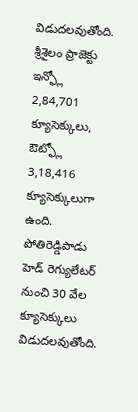విడుదలవుతోంది. శ్రీశైలం ప్రాజెక్టు ఇన్ఫ్లో 2,84,701 క్యూసెక్కులు, ఔట్ఫ్లో 3,18,416 క్యూసెక్కులుగా ఉంది. పోతిరెడ్డిపాడు హెడ్ రెగ్యులేటర్ నుంచి 30 వేల క్యూసెక్కులు విడుదలవుతోంది.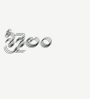శ్రీశైలం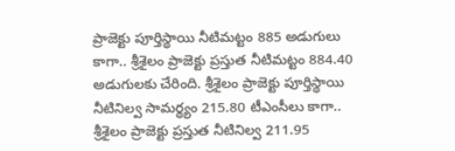ప్రాజెక్టు పూర్తిస్థాయి నీటిమట్టం 885 అడుగులు కాగా.. శ్రీశైలం ప్రాజెక్టు ప్రస్తుత నీటిమట్టం 884.40 అడుగులకు చేరింది. శ్రీశైలం ప్రాజెక్టు పూర్తిస్థాయి నీటినిల్వ సామర్థ్యం 215.80 టీఎంసీలు కాగా.. శ్రీశైలం ప్రాజెక్టు ప్రస్తుత నీటినిల్వ 211.95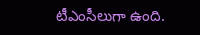టీఎంసీలుగా ఉంది.